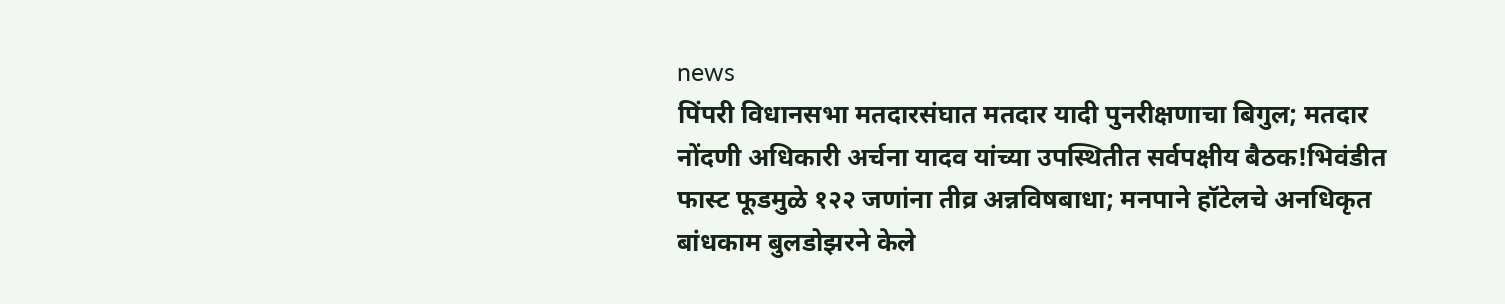news
पिंपरी विधानसभा मतदारसंघात मतदार यादी पुनरीक्षणाचा बिगुल; मतदार नोंदणी अधिकारी अर्चना यादव यांच्या उपस्थितीत सर्वपक्षीय बैठक!भिवंडीत फास्ट फूडमुळे १२२ जणांना तीव्र अन्नविषबाधा; मनपाने हॉटेलचे अनधिकृत बांधकाम बुलडोझरने केले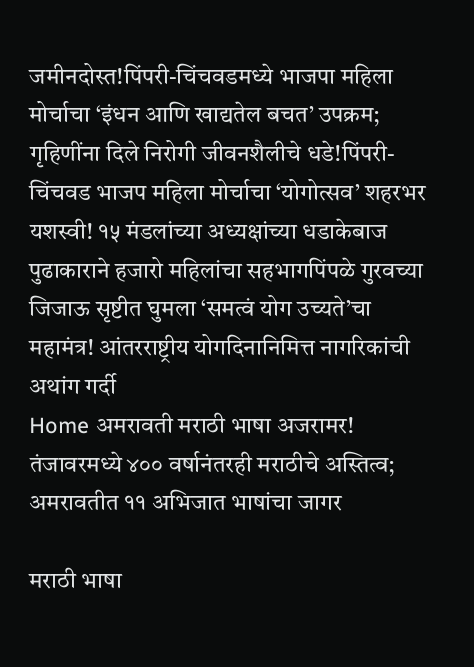जमीनदोस्त!पिंपरी-चिंचवडमध्ये भाजपा महिला मोर्चाचा ‘इंधन आणि खाद्यतेल बचत’ उपक्रम; गृहिणींना दिले निरोगी जीवनशैलीचे धडे!पिंपरी-चिंचवड भाजप महिला मोर्चाचा ‘योगोत्सव’ शहरभर यशस्वी! १५ मंडलांच्या अध्यक्षांच्या धडाकेबाज पुढाकाराने हजारो महिलांचा सहभागपिंपळे गुरवच्या जिजाऊ सृष्टीत घुमला ‘समत्वं योग उच्यते’चा महामंत्र! आंतरराष्ट्रीय योगदिनानिमित्त नागरिकांची अथांग गर्दी
Home अमरावती मराठी भाषा अजरामर! तंजावरमध्ये ४०० वर्षानंतरही मराठीचे अस्तित्व; अमरावतीत ११ अभिजात भाषांचा जागर

मराठी भाषा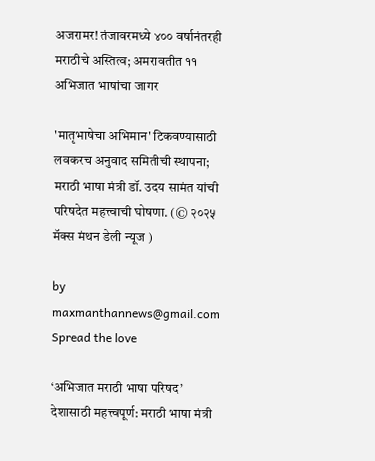अजरामर! तंजावरमध्ये ४०० वर्षानंतरही मराठीचे अस्तित्व; अमरावतीत ११ अभिजात भाषांचा जागर

'मातृभाषेचा अभिमान' टिकवण्यासाठी लवकरच अनुवाद समितीची स्थापना; मराठी भाषा मंत्री डॉ. उदय सामंत यांची परिषदेत महत्त्वाची घोषणा. (© २०२५ मॅक्स मंथन डेली न्यूज )

by maxmanthannews@gmail.com
Spread the love

‘अभिजात मराठी भाषा परिषद’ देशासाठी महत्त्वपूर्ण: मराठी भाषा मंत्री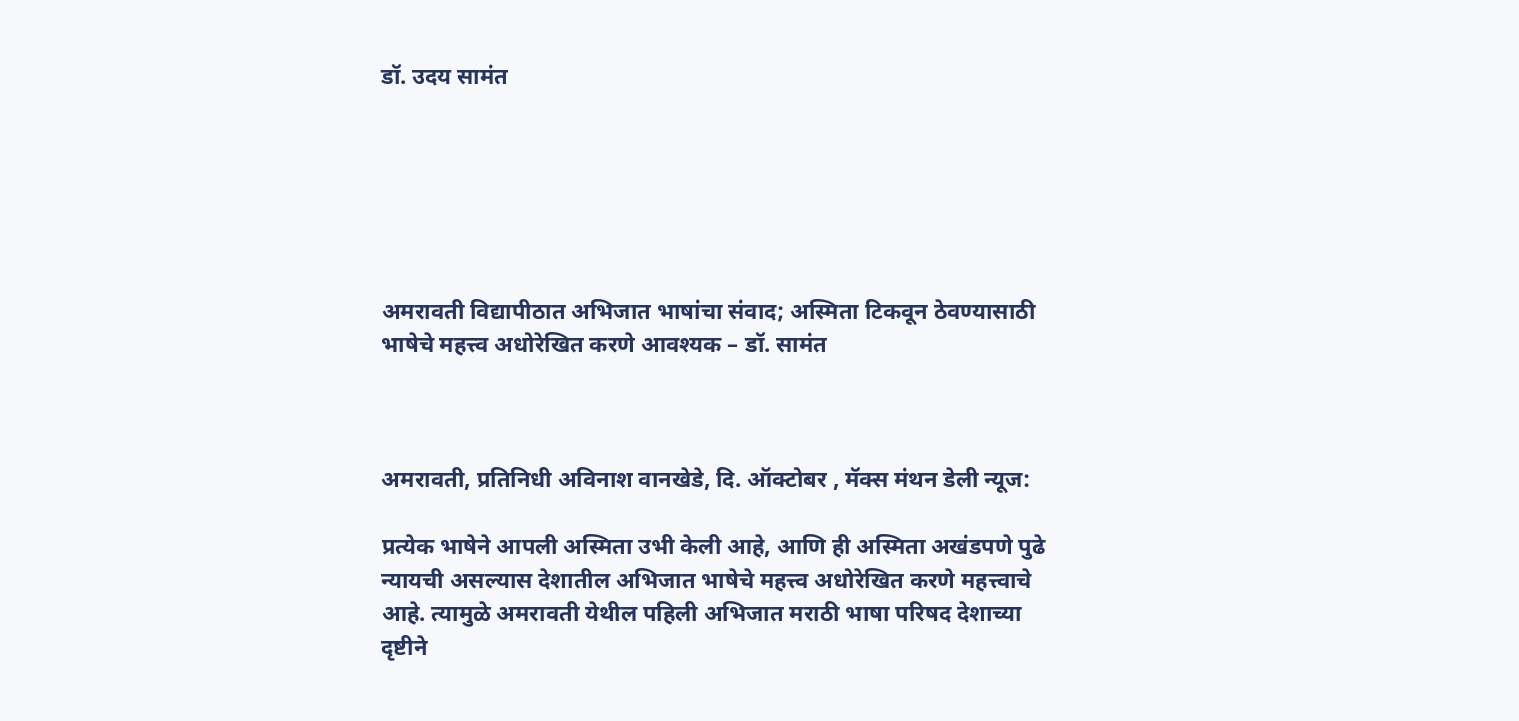डॉ. उदय सामंत






अमरावती विद्यापीठात अभिजात भाषांचा संवाद; अस्मिता टिकवून ठेवण्यासाठी भाषेचे महत्त्व अधोरेखित करणे आवश्यक – डॉ. सामंत



अमरावती, प्रतिनिधी अविनाश वानखेडे, दि. ऑक्टोबर , मॅक्स मंथन डेली न्यूज:

प्रत्येक भाषेने आपली अस्मिता उभी केली आहे, आणि ही अस्मिता अखंडपणे पुढे न्यायची असल्यास देशातील अभिजात भाषेचे महत्त्व अधोरेखित करणे महत्त्वाचे आहे. त्यामुळे अमरावती येथील पहिली अभिजात मराठी भाषा परिषद देशाच्या दृष्टीने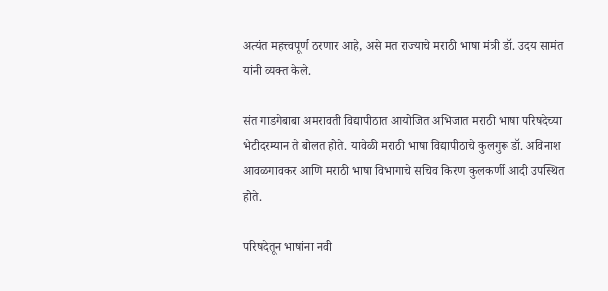अत्यंत महत्त्वपूर्ण ठरणार आहे, असे मत राज्याचे मराठी भाषा मंत्री डॉ. उदय सामंत यांनी व्यक्त केले.

संत गाडगेबाबा अमरावती विद्यापीठात आयोजित अभिजात मराठी भाषा परिषदेच्या भेटीदरम्यान ते बोलत होते. यावेळी मराठी भाषा विद्यापीठाचे कुलगुरू डॉ. अविनाश आवळगावकर आणि मराठी भाषा विभागाचे सचिव किरण कुलकर्णी आदी उपस्थित होते.

परिषदेतून भाषांना नवी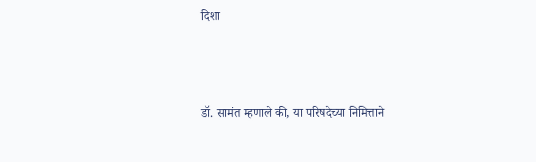दिशा



डॉ. सामंत म्हणाले की, या परिषदेच्या निमित्ताने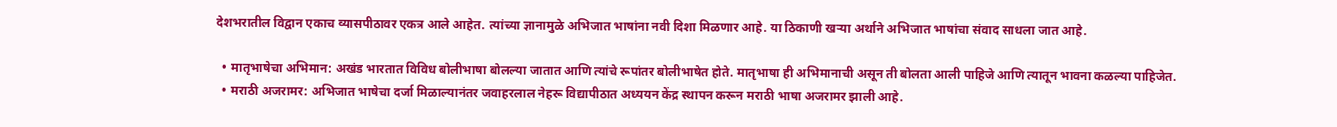देशभरातील विद्वान एकाच व्यासपीठावर एकत्र आले आहेत. त्यांच्या ज्ञानामुळे अभिजात भाषांना नवी दिशा मिळणार आहे. या ठिकाणी खऱ्या अर्थाने अभिजात भाषांचा संवाद साधला जात आहे.

  • मातृभाषेचा अभिमान: अखंड भारतात विविध बोलीभाषा बोलल्या जातात आणि त्यांचे रूपांतर बोलीभाषेत होते. मातृभाषा ही अभिमानाची असून ती बोलता आली पाहिजे आणि त्यातून भावना कळल्या पाहिजेत.
  • मराठी अजरामर: अभिजात भाषेचा दर्जा मिळाल्यानंतर जवाहरलाल नेहरू विद्यापीठात अध्ययन केंद्र स्थापन करून मराठी भाषा अजरामर झाली आहे.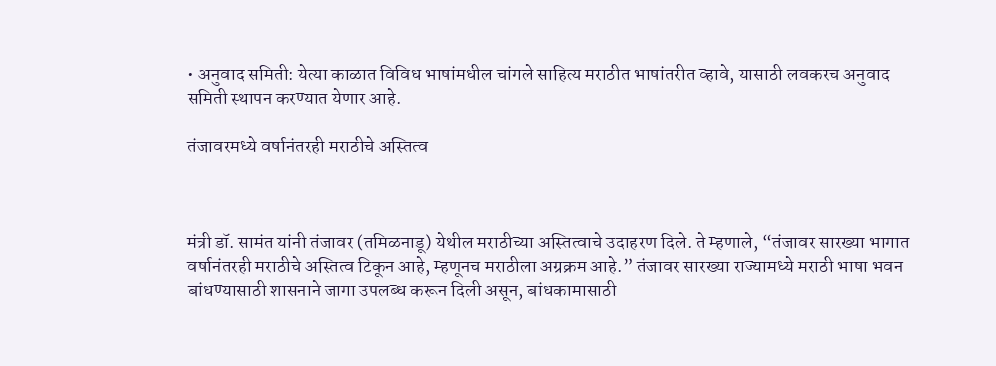• अनुवाद समिती: येत्या काळात विविध भाषांमधील चांगले साहित्य मराठीत भाषांतरीत व्हावे, यासाठी लवकरच अनुवाद समिती स्थापन करण्यात येणार आहे.

तंजावरमध्ये वर्षानंतरही मराठीचे अस्तित्व



मंत्री डॉ. सामंत यांनी तंजावर (तमिळनाडू) येथील मराठीच्या अस्तित्वाचे उदाहरण दिले. ते म्हणाले, “तंजावर सारख्या भागात वर्षानंतरही मराठीचे अस्तित्व टिकून आहे, म्हणूनच मराठीला अग्रक्रम आहे.” तंजावर सारख्या राज्यामध्ये मराठी भाषा भवन बांधण्यासाठी शासनाने जागा उपलब्ध करून दिली असून, बांधकामासाठी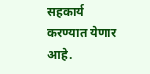सहकार्य करण्यात येणार आहे.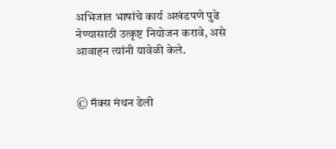अभिजात भाषांचे कार्य अखंडपणे पुढे नेण्यासाठी उत्कृष्ट नियोजन करावे, असे आवाहन त्यांनी यावेळी केले.


© मॅक्स मंथन डेली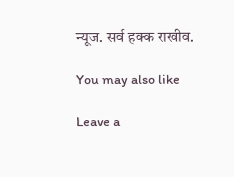न्यूज. सर्व हक्क राखीव.

You may also like

Leave a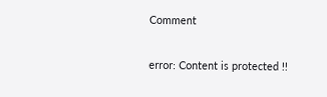Comment

error: Content is protected !!